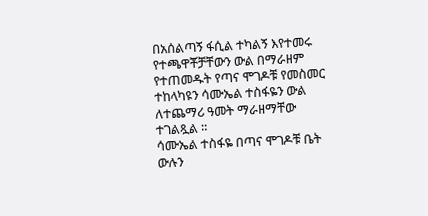በአሰልጣኝ ፋሲል ተካልኝ እየተመሩ የተጫዋቾቻቸውን ውል በማራዘም የተጠመዱት የጣና ሞገዶቹ የመስመር ተከላካዩን ሳሙኤል ተስፋዬን ውል ለተጨማሪ ዓመት ማራዘማቸው ተገልጿል ።
ሳሙኤል ተስፋዬ በጣና ሞገዶቹ ቤት ውሉን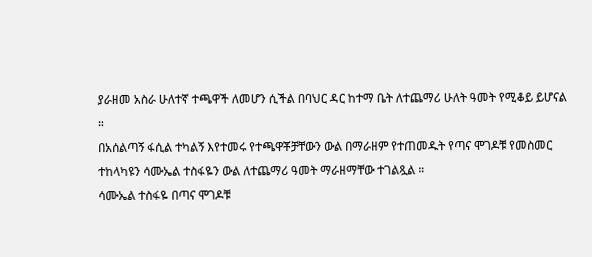ያራዘመ አስራ ሁለተኛ ተጫዋች ለመሆን ሲችል በባህር ዳር ከተማ ቤት ለተጨማሪ ሁለት ዓመት የሚቆይ ይሆናል ።
በአሰልጣኝ ፋሲል ተካልኝ እየተመሩ የተጫዋቾቻቸውን ውል በማራዘም የተጠመዱት የጣና ሞገዶቹ የመስመር ተከላካዩን ሳሙኤል ተስፋዬን ውል ለተጨማሪ ዓመት ማራዘማቸው ተገልጿል ።
ሳሙኤል ተስፋዬ በጣና ሞገዶቹ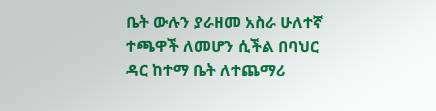ቤት ውሉን ያራዘመ አስራ ሁለተኛ ተጫዋች ለመሆን ሲችል በባህር ዳር ከተማ ቤት ለተጨማሪ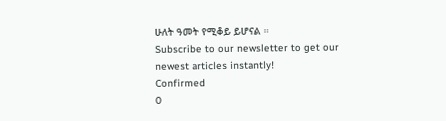ሁለት ዓመት የሚቆይ ይሆናል ።
Subscribe to our newsletter to get our newest articles instantly!
Confirmed
0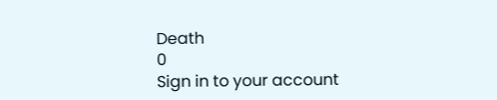Death
0
Sign in to your account